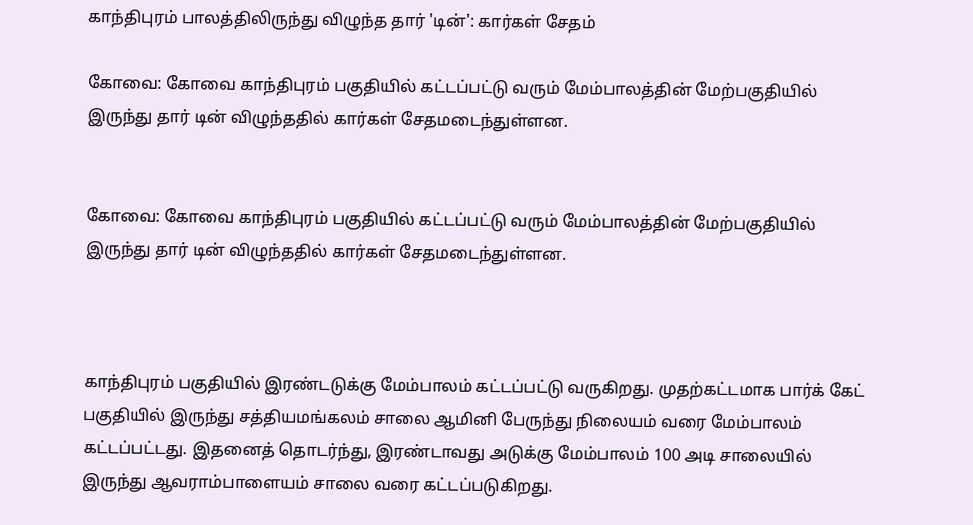காந்திபுரம் பாலத்திலிருந்து விழுந்த தார் 'டின்': கார்கள் சேதம்

கோவை: கோவை காந்திபுரம் பகுதியில் கட்டப்பட்டு வரும் மேம்பாலத்தின் மேற்பகுதியில் இருந்து தார் டின் விழுந்ததில் கார்கள் சேதமடைந்துள்ளன.


கோவை: கோவை காந்திபுரம் பகுதியில் கட்டப்பட்டு வரும் மேம்பாலத்தின் மேற்பகுதியில் இருந்து தார் டின் விழுந்ததில் கார்கள் சேதமடைந்துள்ளன.



காந்திபுரம் பகுதியில் இரண்டடுக்கு மேம்பாலம் கட்டப்பட்டு வருகிறது. முதற்கட்டமாக பார்க் கேட் பகுதியில் இருந்து சத்தியமங்கலம் சாலை ஆமினி பேருந்து நிலையம் வரை மேம்பாலம் கட்டப்பட்டது. இதனைத் தொடர்ந்து, இரண்டாவது அடுக்கு மேம்பாலம் 100 அடி சாலையில் இருந்து ஆவராம்பாளையம் சாலை வரை கட்டப்படுகிறது.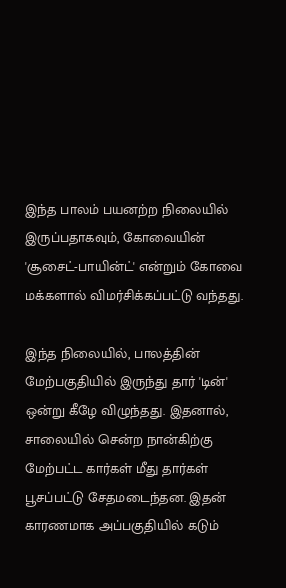இந்த பாலம் பயனற்ற நிலையில் இருப்பதாகவும், கோவையின் 'சூசைட்-பாயின்ட்' என்றும் கோவை மக்களால் விமர்சிக்கப்பட்டு வந்தது.

இந்த நிலையில், பாலத்தின் மேற்பகுதியில் இருந்து தார் 'டின்' ஒன்று கீழே விழுந்தது. இதனால், சாலையில் சென்ற நான்கிற்கு மேற்பட்ட கார்கள் மீது தார்கள் பூசப்பட்டு சேதமடைந்தன. இதன் காரணமாக அப்பகுதியில் கடும்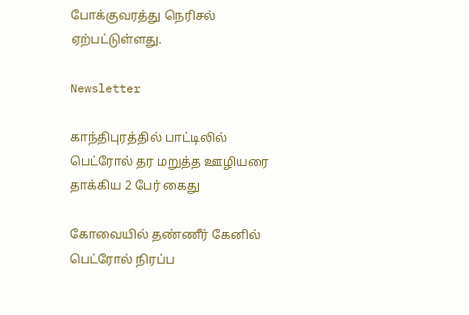போக்குவரத்து நெரிசல் ஏற்பட்டுள்ளது.

Newsletter

காந்திபுரத்தில் பாட்டிலில் பெட்ரோல் தர மறுத்த ஊழியரை தாக்கிய 2 பேர் கைது

கோவையில் தண்ணீர் கேனில் பெட்ரோல் நிரப்ப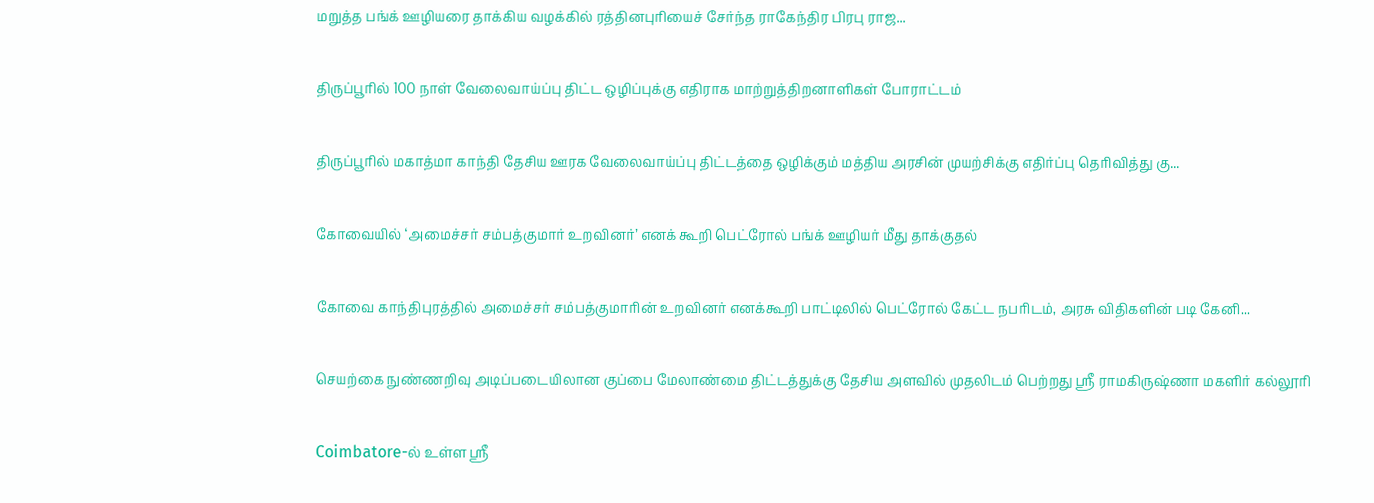மறுத்த பங்க் ஊழியரை தாக்கிய வழக்கில் ரத்தினபுரியைச் சேர்ந்த ராகேந்திர பிரபு ராஜ...

திருப்பூரில் 100 நாள் வேலைவாய்ப்பு திட்ட ஒழிப்புக்கு எதிராக மாற்றுத்திறனாளிகள் போராட்டம்

திருப்பூரில் மகாத்மா காந்தி தேசிய ஊரக வேலைவாய்ப்பு திட்டத்தை ஒழிக்கும் மத்திய அரசின் முயற்சிக்கு எதிர்ப்பு தெரிவித்து கு...

கோவையில் ‘அமைச்சர் சம்பத்குமார் உறவினர்’ எனக் கூறி பெட்ரோல் பங்க் ஊழியர் மீது தாக்குதல்

கோவை காந்திபுரத்தில் அமைச்சர் சம்பத்குமாரின் உறவினர் எனக்கூறி பாட்டிலில் பெட்ரோல் கேட்ட நபரிடம், அரசு விதிகளின் படி கேனி...

செயற்கை நுண்ணறிவு அடிப்படையிலான குப்பை மேலாண்மை திட்டத்துக்கு தேசிய அளவில் முதலிடம் பெற்றது ஶ்ரீ ராமகிருஷ்ணா மகளிர் கல்லூரி

Coimbatore-ல் உள்ள ஶ்ரீ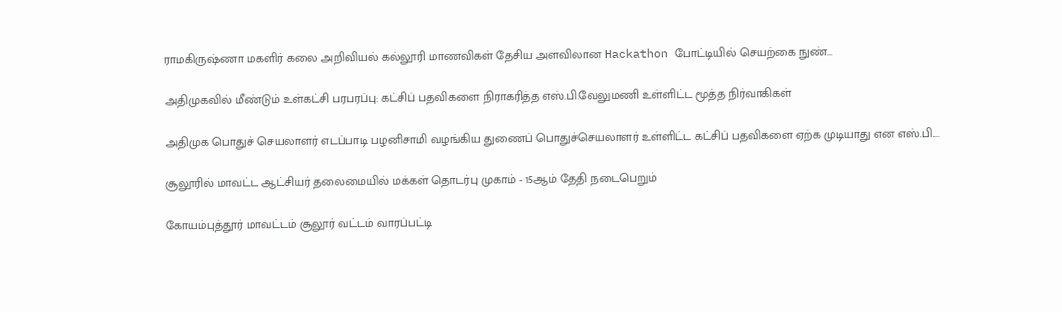ராமகிருஷ்ணா மகளிர் கலை அறிவியல் கல்லூரி மாணவிகள் தேசிய அளவிலான Hackathon போட்டியில் செயற்கை நுண்...

அதிமுகவில் மீண்டும் உள்கட்சி பரபரப்பு: கட்சிப் பதவிகளை நிராகரித்த எஸ்.பி.வேலுமணி உள்ளிட்ட மூத்த நிர்வாகிகள்

அதிமுக பொதுச் செயலாளர் எடப்பாடி பழனிசாமி வழங்கிய துணைப் பொதுச்செயலாளர் உள்ளிட்ட கட்சிப் பதவிகளை ஏற்க முடியாது என எஸ்.பி....

சூலூரில் மாவட்ட ஆட்சியர் தலைமையில் மக்கள் தொடர்பு முகாம் - 15ஆம் தேதி நடைபெறும்

கோயம்புத்தூர் மாவட்டம் சூலூர் வட்டம் வாரப்பட்டி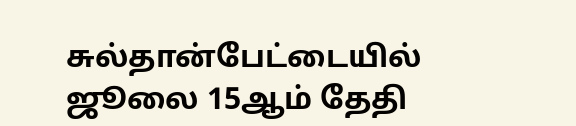சுல்தான்பேட்டையில் ஜூலை 15ஆம் தேதி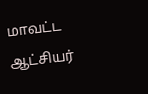மாவட்ட ஆட்சியர்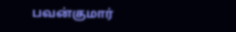பவன்குமார்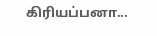கிரியப்பனா...